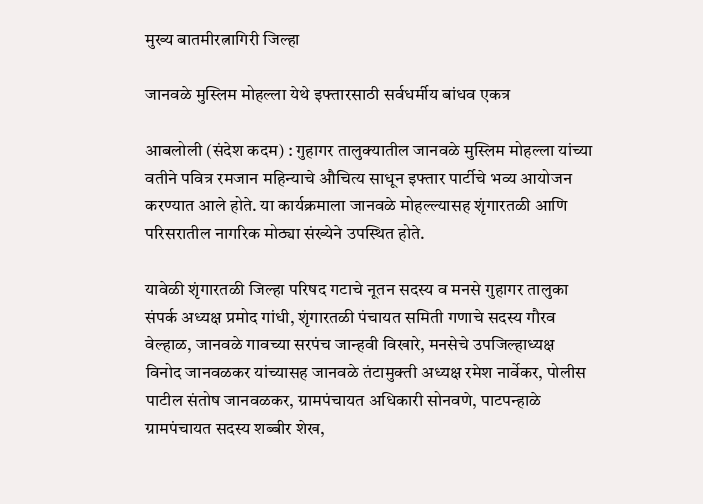मुख्य बातमीरत्नागिरी जिल्हा

जानवळे मुस्लिम मोहल्ला येथे इफ्तारसाठी सर्वधर्मीय बांधव एकत्र

आबलोली (संदेश कदम) : गुहागर तालुक्यातील जानवळे मुस्लिम मोहल्ला यांच्या वतीने पवित्र रमजान महिन्याचे औचित्य साधून इफ्तार पार्टीचे भव्य आयोजन करण्यात आले होते. या कार्यक्रमाला जानवळे मोहल्ल्यासह शृंगारतळी आणि परिसरातील नागरिक मोठ्या संख्येने उपस्थित होते.

यावेळी शृंगारतळी जिल्हा परिषद गटाचे नूतन सदस्य व मनसे गुहागर तालुका संपर्क अध्यक्ष प्रमोद गांधी, शृंगारतळी पंचायत समिती गणाचे सदस्य गौरव वेल्हाळ, जानवळे गावच्या सरपंच जान्हवी विखारे, मनसेचे उपजिल्हाध्यक्ष विनोद जानवळकर यांच्यासह जानवळे तंटामुक्ती अध्यक्ष रमेश नार्वेकर, पोलीस पाटील संतोष जानवळकर, ग्रामपंचायत अधिकारी सोनवणे, पाटपन्हाळे ग्रामपंचायत सदस्य शब्बीर शेख,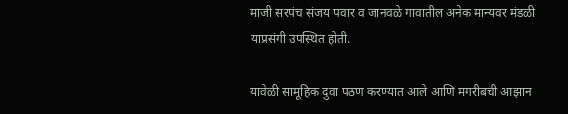माजी सरपंच संजय पवार व जानवळे गावातील अनेक मान्यवर मंडळी याप्रसंगी उपस्थित होती.

यावेळी सामूहिक दुवा पठण करण्यात आले आणि मगरीबची आझान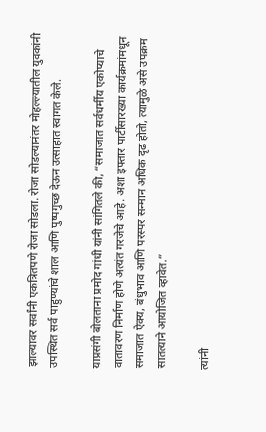झाल्यावर सर्वांनी एकत्रितपणे रोजा सोडला. रोजा सोडल्यानंतर मोहल्ल्यातील युवकांनी उपस्थित सर्व पाहुण्यांचे शाल आणि पुष्पगुच्छ देऊन उत्साहात स्वागत केले.

याप्रसंगी बोलताना प्रमोद गांधी यांनी सांगितले की, “समाजात सर्वधर्मीय एकोप्याचे वातावरण निर्माण होणे अत्यंत गरजेचे आहे. अशा इफ्तार पार्टीसारख्या कार्यक्रमांमधून समाजात ऐक्य, बंधुभाव आणि परस्पर सन्मान अधिक दृढ होतो, त्यामुळे असे उपक्रम सातत्याने आयोजित व्हावेत.”

त्यांनी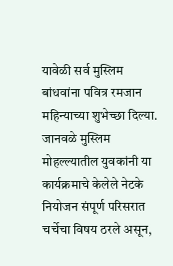यावेळी सर्व मुस्लिम बांधवांना पवित्र रमजान महिन्याच्या शुभेच्छा दिल्या. जानवळे मुस्लिम मोहल्ल्यातील युवकांनी या कार्यक्रमाचे केलेले नेटके नियोजन संपूर्ण परिसरात चर्चेचा विषय ठरले असून,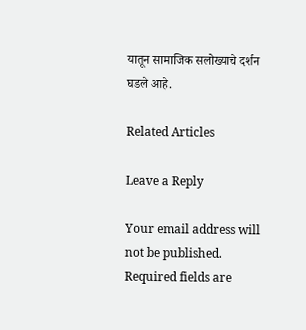यातून सामाजिक सलोख्याचे दर्शन घडले आहे.

Related Articles

Leave a Reply

Your email address will not be published. Required fields are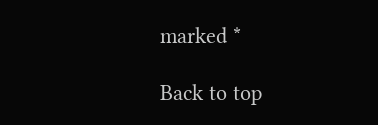marked *

Back to top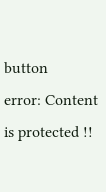button
error: Content is protected !!